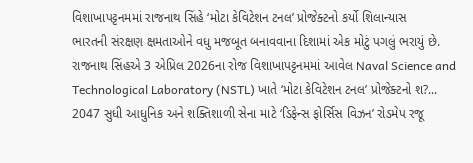વિશાખાપટ્ટનમમાં રાજનાથ સિંહે ‘મોટા કેવિટેશન ટનલ’ પ્રોજેક્ટનો કર્યો શિલાન્યાસ
ભારતની સંરક્ષણ ક્ષમતાઓને વધુ મજબૂત બનાવવાના દિશામાં એક મોટું પગલું ભરાયું છે. રાજનાથ સિંહએ 3 એપ્રિલ 2026ના રોજ વિશાખાપટ્ટનમમાં આવેલ Naval Science and Technological Laboratory (NSTL) ખાતે ‘મોટા કેવિટેશન ટનલ’ પ્રોજેક્ટનો શ?...
2047 સુધી આધુનિક અને શક્તિશાળી સેના માટે ‘ડિફેન્સ ફોર્સિસ વિઝન’ રોડમેપ રજૂ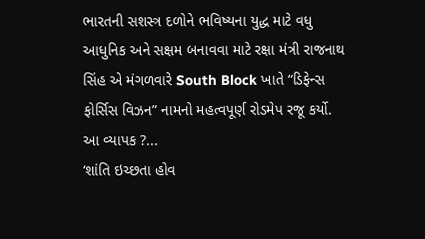ભારતની સશસ્ત્ર દળોને ભવિષ્યના યુદ્ધ માટે વધુ આધુનિક અને સક્ષમ બનાવવા માટે રક્ષા મંત્રી રાજનાથ સિંહ એ મંગળવારે South Block ખાતે “ડિફેન્સ ફોર્સિસ વિઝન” નામનો મહત્વપૂર્ણ રોડમેપ રજૂ કર્યો. આ વ્યાપક ?...
‘શાંતિ ઇચ્છતા હોવ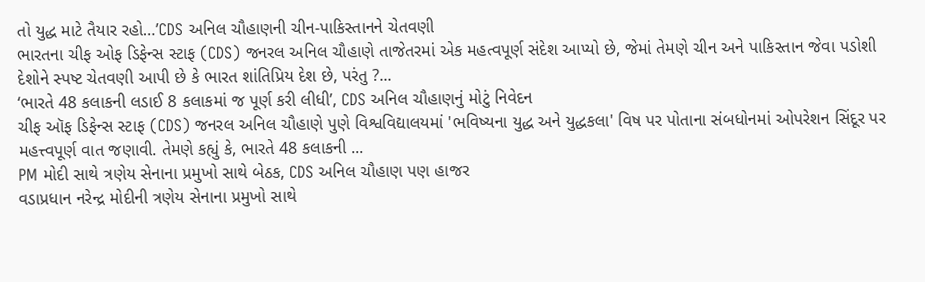તો યુદ્ધ માટે તૈયાર રહો…’CDS અનિલ ચૌહાણની ચીન-પાકિસ્તાનને ચેતવણી
ભારતના ચીફ ઓફ ડિફેન્સ સ્ટાફ (CDS) જનરલ અનિલ ચૌહાણે તાજેતરમાં એક મહત્વપૂર્ણ સંદેશ આપ્યો છે, જેમાં તેમણે ચીન અને પાકિસ્તાન જેવા પડોશી દેશોને સ્પષ્ટ ચેતવણી આપી છે કે ભારત શાંતિપ્રિય દેશ છે, પરંતુ ?...
‘ભારતે 48 કલાકની લડાઈ 8 કલાકમાં જ પૂર્ણ કરી લીધી’, CDS અનિલ ચૌહાણનું મોટું નિવેદન
ચીફ ઑફ ડિફેન્સ સ્ટાફ (CDS) જનરલ અનિલ ચૌહાણે પુણે વિશ્વવિદ્યાલયમાં 'ભવિષ્યના યુદ્ધ અને યુદ્ધકલા' વિષ પર પોતાના સંબધોનમાં ઓપરેશન સિંદૂર પર મહત્ત્વપૂર્ણ વાત જણાવી. તેમણે કહ્યું કે, ભારતે 48 કલાકની ...
PM મોદી સાથે ત્રણેય સેનાના પ્રમુખો સાથે બેઠક, CDS અનિલ ચૌહાણ પણ હાજર
વડાપ્રધાન નરેન્દ્ર મોદીની ત્રણેય સેનાના પ્રમુખો સાથે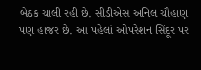બેઠક ચાલી રહી છે. સીડીએસ અનિલ ચૌહાણ પણ હાજર છે. આ પહેલાં ઓપરેશન સિંદૂર પર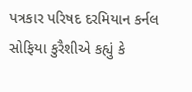પત્રકાર પરિષદ દરમિયાન કર્નલ સોફિયા કુરૈશીએ કહ્યું કે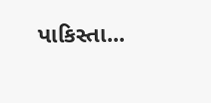પાકિસ્તા...